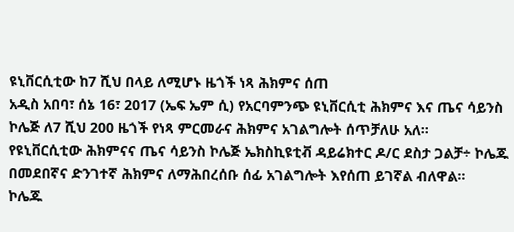ዩኒቨርሲቲው ከ7 ሺህ በላይ ለሚሆኑ ዜጎች ነጻ ሕክምና ሰጠ
አዲስ አበባ፣ ሰኔ 16፣ 2017 (ኤፍ ኤም ሲ) የአርባምንጭ ዩኒቨርሲቲ ሕክምና እና ጤና ሳይንስ ኮሌጅ ለ7 ሺህ 200 ዜጎች የነጻ ምርመራና ሕክምና አገልግሎት ሰጥቻለሁ አለ፡፡
የዩኒቨርሲቲው ሕክምናና ጤና ሳይንስ ኮሌጅ ኤክስኪዩቲቭ ዳይሬክተር ዶ/ር ደስታ ጋልቻ÷ ኮሌጁ በመደበኛና ድንገተኛ ሕክምና ለማሕበረሰቡ ሰፊ አገልግሎት እየሰጠ ይገኛል ብለዋል።
ኮሌጁ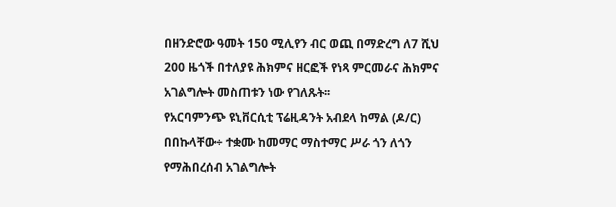በዘንድሮው ዓመት 150 ሚሊየን ብር ወጪ በማድረግ ለ7 ሺህ 200 ዜጎች በተለያዩ ሕክምና ዘርፎች የነጻ ምርመራና ሕክምና አገልግሎት መስጠቱን ነው የገለጹት፡፡
የአርባምንጭ ዩኒቨርሲቲ ፕሬዚዳንት አብደላ ከማል (ዶ/ር) በበኩላቸው÷ ተቋሙ ከመማር ማስተማር ሥራ ጎን ለጎን የማሕበረሰብ አገልግሎት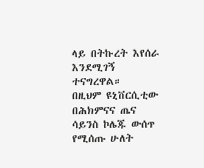ላይ በትኩረት እየሰራ እንደሚገኝ ተናግረዋል።
በዚህም ዩኒቨርሲቲው በሕክምናና ጤና ሳይንስ ኮሌጁ ውሰጥ የሚሰጡ ሁለት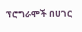ፕሮግራሞች በሀገር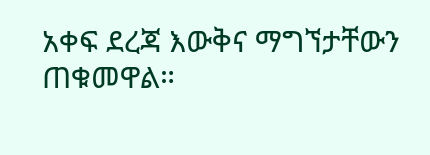አቀፍ ደረጃ እውቅና ማግኘታቸውን ጠቁመዋል።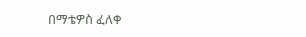በማቴዎስ ፈለቀ